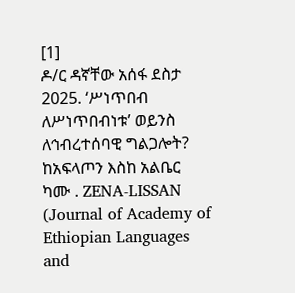[1]
ዶ/ር ዳኛቸው አሰፋ ደስታ 2025. ‘ሥነጥበብ ለሥነጥበብነቱ’ ወይንስ ለኅብረተሰባዊ ግልጋሎት? ከአፍላጦን እስከ አልቤር ካሙ . ZENA-LISSAN (Journal of Academy of Ethiopian Languages and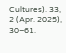Cultures). 33, 2 (Apr. 2025), 30–61.